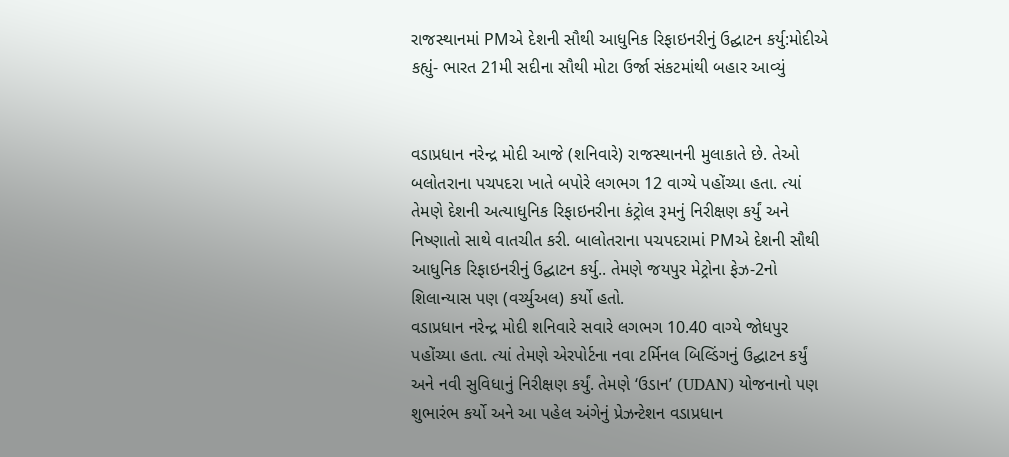રાજસ્થાનમાં PMએ દેશની સૌથી આધુનિક રિફાઇનરીનું ઉદ્ઘાટન કર્યુ:મોદીએ કહ્યું- ભારત 21મી સદીના સૌથી મોટા ઉર્જા સંકટમાંથી બહાર આવ્યું


વડાપ્રધાન નરેન્દ્ર મોદી આજે (શનિવારે) રાજસ્થાનની મુલાકાતે છે. તેઓ બલોતરાના પચપદરા ખાતે બપોરે લગભગ 12 વાગ્યે પહોંચ્યા હતા. ત્યાં તેમણે દેશની અત્યાધુનિક રિફાઇનરીના કંટ્રોલ રૂમનું નિરીક્ષણ કર્યું અને નિષ્ણાતો સાથે વાતચીત કરી. બાલોતરાના પચપદરામાં PMએ દેશની સૌથી આધુનિક રિફાઇનરીનું ઉદ્ઘાટન કર્યુ.. તેમણે જયપુર મેટ્રોના ફેઝ-2નો શિલાન્યાસ પણ (વર્ચ્યુઅલ) કર્યો હતો.
વડાપ્રધાન નરેન્દ્ર મોદી શનિવારે સવારે લગભગ 10.40 વાગ્યે જોધપુર પહોંચ્યા હતા. ત્યાં તેમણે એરપોર્ટના નવા ટર્મિનલ બિલ્ડિંગનું ઉદ્ઘાટન કર્યું અને નવી સુવિધાનું નિરીક્ષણ કર્યું. તેમણે ‘ઉડાન’ (UDAN) યોજનાનો પણ શુભારંભ કર્યો અને આ પહેલ અંગેનું પ્રેઝન્ટેશન વડાપ્રધાન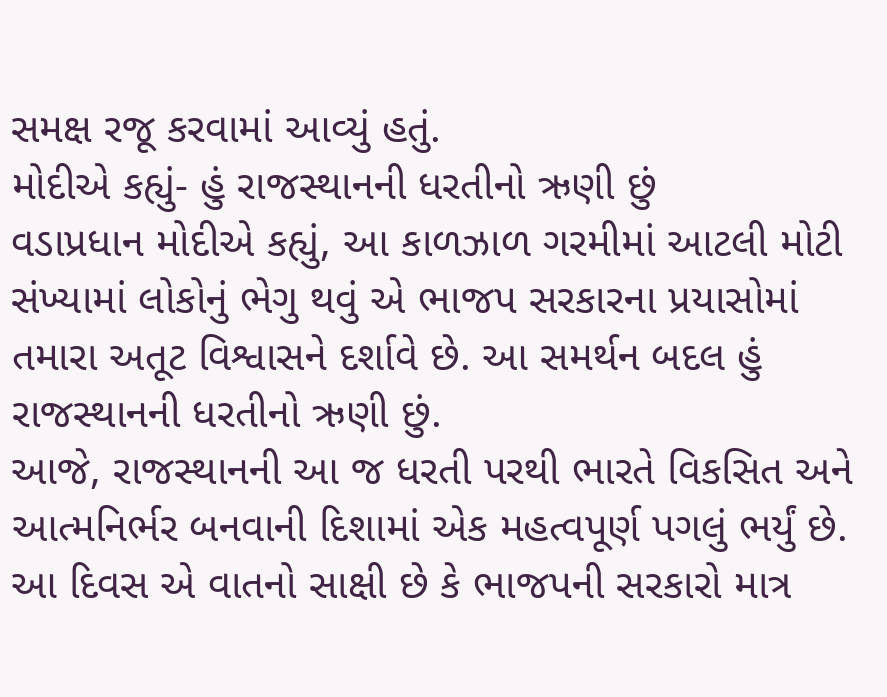સમક્ષ રજૂ કરવામાં આવ્યું હતું.
મોદીએ કહ્યું- હું રાજસ્થાનની ધરતીનો ઋણી છું
વડાપ્રધાન મોદીએ કહ્યું, આ કાળઝાળ ગરમીમાં આટલી મોટી સંખ્યામાં લોકોનું ભેગુ થવું એ ભાજપ સરકારના પ્રયાસોમાં તમારા અતૂટ વિશ્વાસને દર્શાવે છે. આ સમર્થન બદલ હું રાજસ્થાનની ધરતીનો ઋણી છું.
આજે, રાજસ્થાનની આ જ ધરતી પરથી ભારતે વિકસિત અને આત્મનિર્ભર બનવાની દિશામાં એક મહત્વપૂર્ણ પગલું ભર્યું છે. આ દિવસ એ વાતનો સાક્ષી છે કે ભાજપની સરકારો માત્ર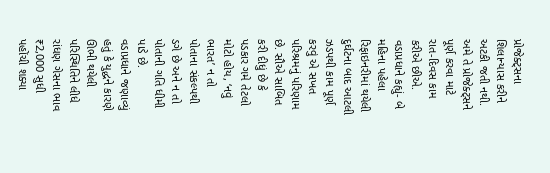પ્રોજેક્ટ્સના શિલાન્યાસ કરીને અટકી જતી નથી. અમે તે પ્રોજેક્ટ્સને પૂર્ણ કરવા માટે રાત-દિવસ કામ કરીએ છીએ.
વડાપ્રધાને કહ્યું- બે મહિના પહેલા રિફાઇનરીમાં થયેલી દુર્ઘટના બાદ આટલી ઝડપથી કામ પૂર્ણ કરવું એ સખત પરિશ્રમનું પરિણામ છે. સૌએ સાબિત કરી દીધું છે કે પડકાર ગમે તેટલો મોટો હોય, ‘નવું ભારત’ ન તો પોતાના સંકલ્પથી ડગે છે અને ન તો પોતાની ગતિ ધીમી પાડે છે.
વડાપ્રધાને જણાવ્યું હતું કે યુદ્ધને કારણે ઊભી થયેલી પરિસ્થિતિને લીધે રાંધણ ગેસના ભાવ ₹2,000 સુધી પહોંચી શક્યા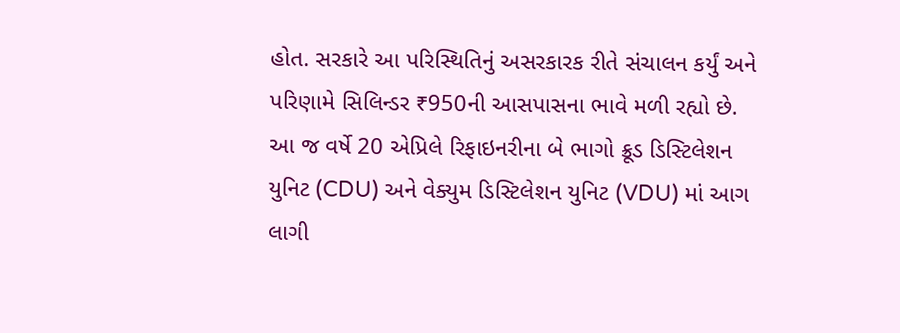હોત. સરકારે આ પરિસ્થિતિનું અસરકારક રીતે સંચાલન કર્યું અને પરિણામે સિલિન્ડર ₹950ની આસપાસના ભાવે મળી રહ્યો છે.
આ જ વર્ષે 20 એપ્રિલે રિફાઇનરીના બે ભાગો ક્રૂડ ડિસ્ટિલેશન યુનિટ (CDU) અને વેક્યુમ ડિસ્ટિલેશન યુનિટ (VDU) માં આગ લાગી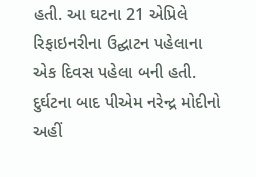હતી. આ ઘટના 21 એપ્રિલે રિફાઇનરીના ઉદ્ઘાટન પહેલાના એક દિવસ પહેલા બની હતી. દુર્ઘટના બાદ પીએમ નરેન્દ્ર મોદીનો અહીં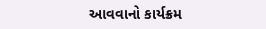આવવાનો કાર્યક્રમ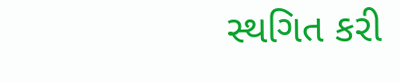સ્થગિત કરી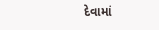દેવામાં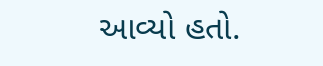આવ્યો હતો.